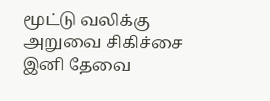மூட்டு வலிக்கு அறுவை சிகிச்சை இனி தேவை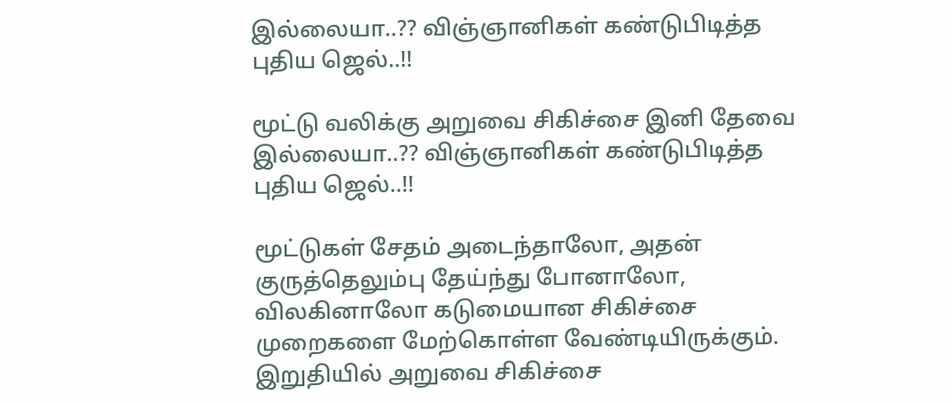இல்லையா..?? விஞ்ஞானிகள் கண்டுபிடித்த புதிய ஜெல்..!!

மூட்டு வலிக்கு அறுவை சிகிச்சை இனி தேவை இல்லையா..?? விஞ்ஞானிகள் கண்டுபிடித்த புதிய ஜெல்..!!

மூட்டுகள் சேதம் அடைந்தாலோ, அதன் குருத்தெலும்பு தேய்ந்து போனாலோ, விலகினாலோ கடுமையான சிகிச்சை முறைகளை மேற்கொள்ள வேண்டியிருக்கும்.
இறுதியில் அறுவை சிகிச்சை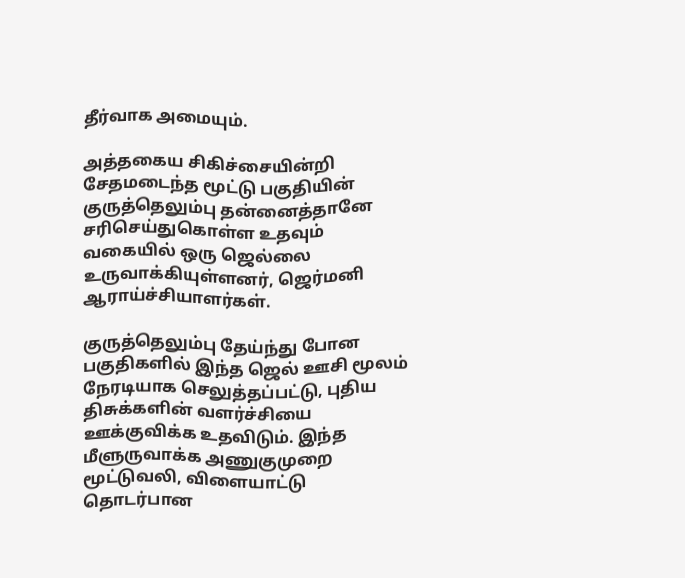தீர்வாக அமையும்.

அத்தகைய சிகிச்சையின்றி சேதமடைந்த மூட்டு பகுதியின் குருத்தெலும்பு தன்னைத்தானே சரிசெய்துகொள்ள உதவும் வகையில் ஒரு ஜெல்லை உருவாக்கியுள்ளனர், ஜெர்மனி ஆராய்ச்சியாளர்கள்.

குருத்தெலும்பு தேய்ந்து போன பகுதிகளில் இந்த ஜெல் ஊசி மூலம் நேரடியாக செலுத்தப்பட்டு, புதிய திசுக்களின் வளர்ச்சியை ஊக்குவிக்க உதவிடும். இந்த மீளுருவாக்க அணுகுமுறை மூட்டுவலி, விளையாட்டு தொடர்பான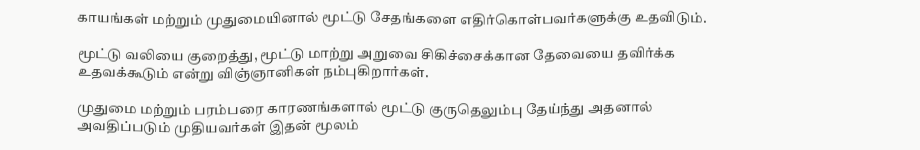காயங்கள் மற்றும் முதுமையினால் மூட்டு சேதங்களை எதிர்கொள்பவர்களுக்கு உதவிடும்.

மூட்டு வலியை குறைத்து, மூட்டு மாற்று அறுவை சிகிச்சைக்கான தேவையை தவிர்க்க உதவக்கூடும் என்று விஞ்ஞானிகள் நம்புகிறார்கள்.

முதுமை மற்றும் பரம்பரை காரணங்களால் மூட்டு குருதெலும்பு தேய்ந்து அதனால் அவதிப்படும் முதியவர்கள் இதன் மூலம்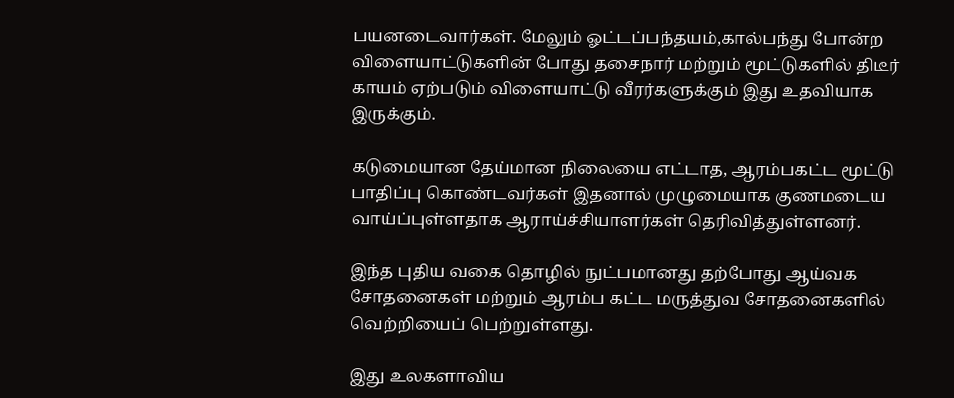பயனடைவார்கள். மேலும் ஓட்டப்பந்தயம்,கால்பந்து போன்ற விளையாட்டுகளின் போது தசைநார் மற்றும் மூட்டுகளில் திடீர் காயம் ஏற்படும் விளையாட்டு வீரர்களுக்கும் இது உதவியாக இருக்கும்.

கடுமையான தேய்மான நிலையை எட்டாத, ஆரம்பகட்ட மூட்டு பாதிப்பு கொண்டவர்கள் இதனால் முழுமையாக குணமடைய வாய்ப்புள்ளதாக ஆராய்ச்சியாளர்கள் தெரிவித்துள்ளனர்.

இந்த புதிய வகை தொழில் நுட்பமானது தற்போது ஆய்வக சோதனைகள் மற்றும் ஆரம்ப கட்ட மருத்துவ சோதனைகளில் வெற்றியைப் பெற்றுள்ளது.

இது உலகளாவிய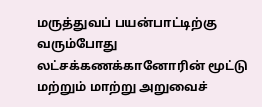மருத்துவப் பயன்பாட்டிற்கு வரும்போது லட்சக்கணக்கானோரின் மூட்டு மற்றும் மாற்று அறுவைச்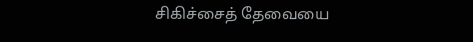சிகிச்சைத் தேவையை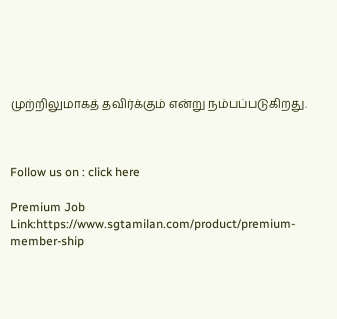முற்றிலுமாகத் தவிர்க்கும் என்று நம்பப்படுகிறது.



Follow us on : click here

Premium Job Link:https://www.sgtamilan.com/product/premium-member-ship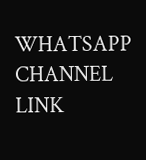WHATSAPP CHANNEL LINK